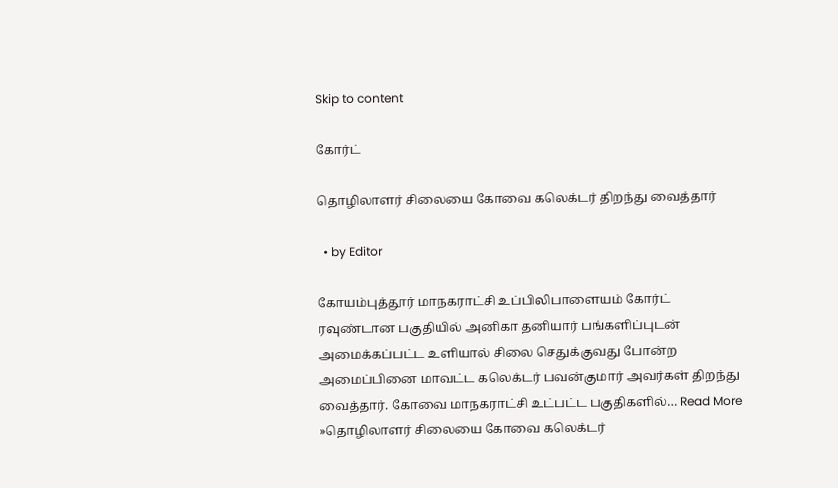Skip to content

கோர்ட்

தொழிலாளர் சிலையை கோவை கலெக்டர் திறந்து வைத்தார்

  • by Editor

கோயம்புத்தூர் மாநகராட்சி உப்பிலிபாளையம் கோர்ட் ரவுண்டான பகுதியில் அனிகா தனியார் பங்களிப்புடன் அமைக்கப்பட்ட உளியால் சிலை செதுக்குவது போன்ற அமைப்பினை மாவட்ட கலெக்டர் பவன்குமார் அவர்கள் திறந்து வைத்தார். கோவை மாநகராட்சி உட்பட்ட பகுதிகளில்… Read More »தொழிலாளர் சிலையை கோவை கலெக்டர்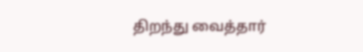திறந்து வைத்தார்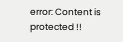error: Content is protected !!